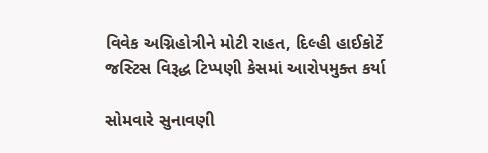વિવેક અગ્નિહોત્રીને મોટી રાહત, દિલ્હી હાઈકોર્ટે જસ્ટિસ વિરૂદ્ધ ટિપ્પણી કેસમાં આરોપમુક્ત કર્યા

સોમવારે સુનાવણી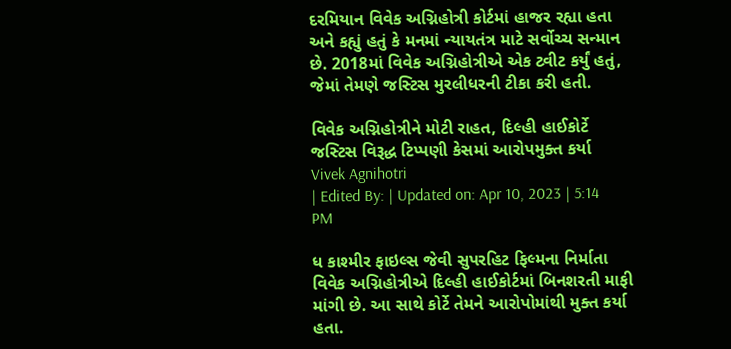દરમિયાન વિવેક અગ્નિહોત્રી કોર્ટમાં હાજર રહ્યા હતા અને કહ્યું હતું કે મનમાં ન્યાયતંત્ર માટે સર્વોચ્ચ સન્માન છે. 2018માં વિવેક અગ્નિહોત્રીએ એક ટ્વીટ કર્યું હતું, જેમાં તેમણે જસ્ટિસ મુરલીધરની ટીકા કરી હતી.

વિવેક અગ્નિહોત્રીને મોટી રાહત, દિલ્હી હાઈકોર્ટે જસ્ટિસ વિરૂદ્ધ ટિપ્પણી કેસમાં આરોપમુક્ત કર્યા
Vivek Agnihotri
| Edited By: | Updated on: Apr 10, 2023 | 5:14 PM

ધ કાશ્મીર ફાઇલ્સ જેવી સુપરહિટ ફિલ્મના નિર્માતા વિવેક અગ્નિહોત્રીએ દિલ્હી હાઈકોર્ટમાં બિનશરતી માફી માંગી છે. આ સાથે કોર્ટે તેમને આરોપોમાંથી મુક્ત કર્યા હતા.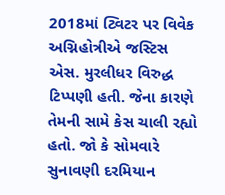2018માં ટ્વિટર પર વિવેક અગ્નિહોત્રીએ જસ્ટિસ એસ. મુરલીધર વિરુદ્ધ ટિપ્પણી હતી. જેના કારણે તેમની સામે કેસ ચાલી રહ્યો હતો. જો કે સોમવારે સુનાવણી દરમિયાન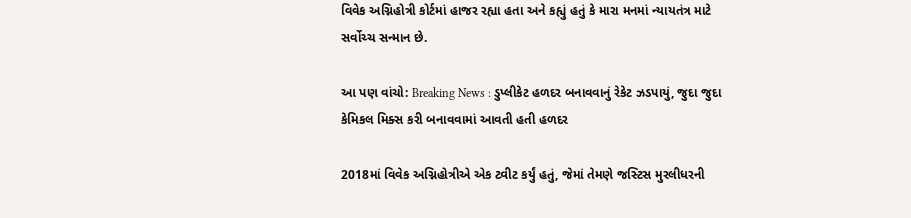વિવેક અગ્નિહોત્રી કોર્ટમાં હાજર રહ્યા હતા અને કહ્યું હતું કે મારા મનમાં ન્યાયતંત્ર માટે સર્વોચ્ચ સન્માન છે.

આ પણ વાંચો: Breaking News : ડુપ્લીકેટ હળદર બનાવવાનું રેકેટ ઝડપાયું, જુદા જુદા કેમિકલ મિક્સ કરી બનાવવામાં આવતી હતી હળદર

2018માં વિવેક અગ્નિહોત્રીએ એક ટ્વીટ કર્યું હતું, જેમાં તેમણે જસ્ટિસ મુરલીધરની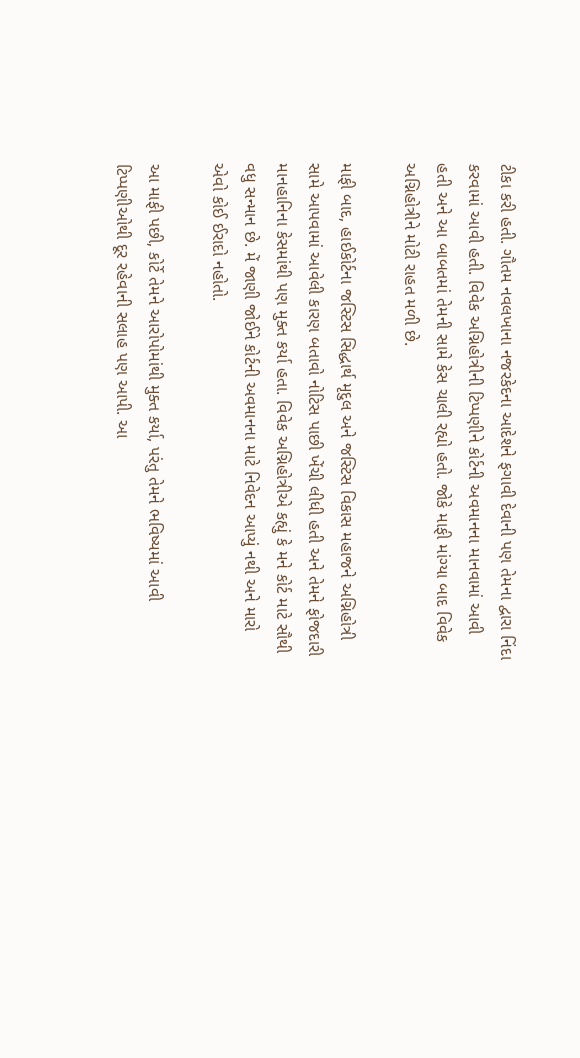ટીકા કરી હતી. ગૌતમ નવલખાના નજરકેદના આદેશને ફગાવી દેવાની પણ તેમના દ્વારા નિંદા કરવામાં આવી હતી. વિવેક અગ્નિહોત્રીની ટિપ્પણીને કોર્ટની અવમાનના માનવામાં આવી હતી અને આ બાબતમાં તેમની સામે કેસ ચાલી રહ્યો હતો. જોકે માફી માંગ્યા બાદ વિવેક અગ્નિહોત્રીને મોટી રાહત મળી છે.

માફી બાદ, હાઈકોર્ટના જસ્ટિસ સિદ્ધાર્થ મૃદુલ અને જસ્ટિસ વિકાસ મહાજને અગ્નિહોત્રી સામે આપવામાં આવેલી કારણ બતાવો નોટિસ પાછી ખેંચી લીધી હતી અને તેમને ફોજદારી માનહાનિના કેસમાંથી પણ મુક્ત કર્યા હતા. વિવેક અગ્નિહોત્રીએ કહ્યું કે મને કોર્ટ માટે સૌથી વધુ સન્માન છે. મેં જાણી જોઈને કોર્ટની અવમાનના માટે નિવેદન આપ્યું નથી અને મારો એવો કોઈ ઈરાદો નહોતો.

આ માફી પછી, કોર્ટે તેમને આરોપોમાંથી મુક્ત કર્યા, પરંતુ તેમને ભવિષ્યમાં આવી ટિપ્પણીઓથી દૂર રહેવાની સલાહ પણ આપી. આ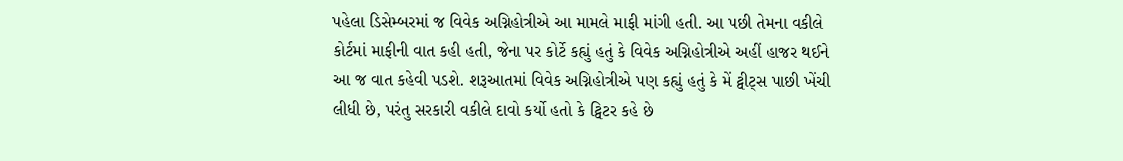પહેલા ડિસેમ્બરમાં જ વિવેક અગ્નિહોત્રીએ આ મામલે માફી માંગી હતી. આ પછી તેમના વકીલે કોર્ટમાં માફીની વાત કહી હતી, જેના પર કોર્ટે કહ્યું હતું કે વિવેક અગ્નિહોત્રીએ અહીં હાજર થઈને આ જ વાત કહેવી પડશે. શરૂઆતમાં વિવેક અગ્નિહોત્રીએ પણ કહ્યું હતું કે મેં ટ્વીટ્સ પાછી ખેંચી લીધી છે, પરંતુ સરકારી વકીલે દાવો કર્યો હતો કે ટ્વિટર કહે છે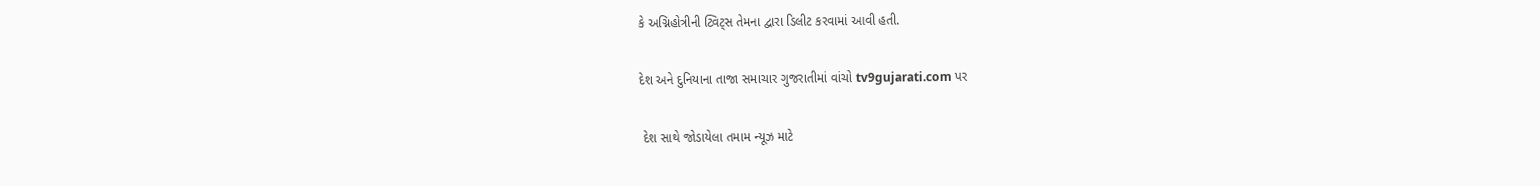કે અગ્નિહોત્રીની ટ્વિટ્સ તેમના દ્વારા ડિલીટ કરવામાં આવી હતી.

દેશ અને દુનિયાના તાજા સમાચાર ગુજરાતીમાં વાંચો tv9gujarati.com પર

 દેશ સાથે જોડાયેલા તમામ ન્યૂઝ માટે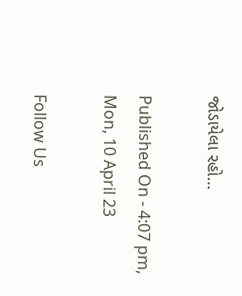જોડાયેલા રહો…

Published On - 4:07 pm, Mon, 10 April 23

Follow Us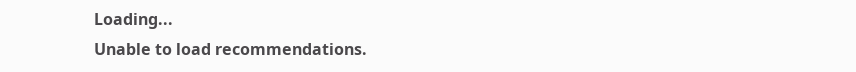Loading...
Unable to load recommendations.